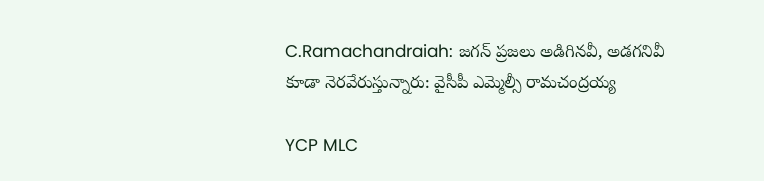C.Ramachandraiah: జగన్ ప్రజలు అడిగినవీ, అడగనివీ కూడా నెరవేరుస్తున్నారు: వైసీపీ ఎమ్మెల్సీ రామచంద్రయ్య

YCP MLC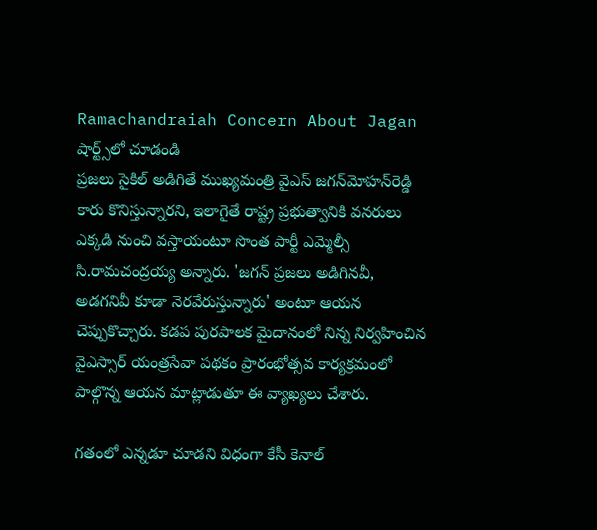Ramachandraiah Concern About Jagan
షార్ట్స్‌లో చూడండి
ప్రజలు సైకిల్ అడిగితే ముఖ్యమంత్రి వైఎస్ జగన్‌మోహన్‌రెడ్డి కారు కొనిస్తున్నారని, ఇలాగైతే రాష్ట్ర ప్రభుత్వానికి వనరులు ఎక్కడి నుంచి వస్తాయంటూ సొంత పార్టీ ఎమ్మెల్సీ సి.రామచంద్రయ్య అన్నారు. 'జగన్ ప్రజలు అడిగినవీ, అడగనివీ కూడా నెరవేరుస్తున్నారు' అంటూ ఆయన చెప్పుకొచ్చారు. కడప పురపాలక మైదానంలో నిన్న నిర్వహించిన వైఎస్సార్ యంత్రసేవా పథకం ప్రారంభోత్సవ కార్యక్రమంలో పాల్గొన్న ఆయన మాట్లాడుతూ ఈ వ్యాఖ్యలు చేశారు.

గతంలో ఎన్నడూ చూడని విధంగా కేసీ కెనాల్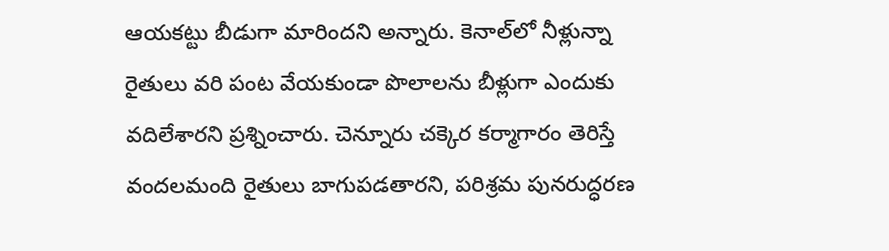ఆయకట్టు బీడుగా మారిందని అన్నారు. కెనాల్‌లో నీళ్లున్నా రైతులు వరి పంట వేయకుండా పొలాలను బీళ్లుగా ఎందుకు వదిలేశారని ప్రశ్నించారు. చెన్నూరు చక్కెర కర్మాగారం తెరిస్తే వందలమంది రైతులు బాగుపడతారని, పరిశ్రమ పునరుద్ధరణ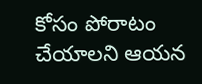కోసం పోరాటం చేయాలని ఆయన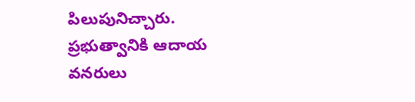పిలుపునిచ్చారు. ప్రభుత్వానికి ఆదాయ వనరులు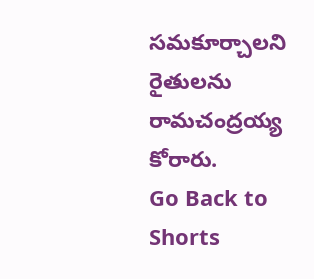సమకూర్చాలని రైతులను రామచంద్రయ్య కోరారు.
Go Back to Shorts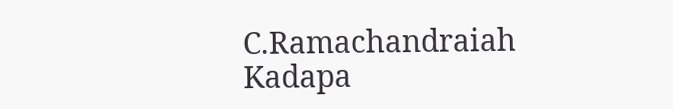C.Ramachandraiah
Kadapa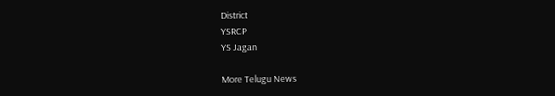District
YSRCP
YS Jagan

More Telugu News